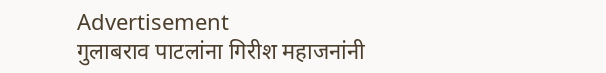Advertisement
गुलाबराव पाटलांना गिरीश महाजनांनी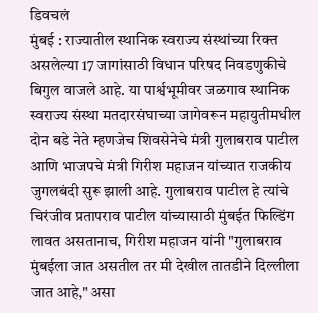डिवचलं
मुंबई : राज्यातील स्थानिक स्वराज्य संस्थांच्या रिक्त असलेल्या 17 जागांसाठी विधान परिषद निवडणुकीचे बिगुल वाजले आहे. या पार्श्वभूमीवर जळगाव स्थानिक स्वराज्य संस्था मतदारसंघाच्या जागेवरून महायुतीमधील दोन बडे नेते म्हणजेच शिवसेनेचे मंत्री गुलाबराव पाटील आणि भाजपचे मंत्री गिरीश महाजन यांच्यात राजकीय जुगलबंदी सुरू झाली आहे. गुलाबराव पाटील हे त्यांचे चिरंजीव प्रतापराव पाटील यांच्यासाठी मुंबईत फिल्डिंग लावत असतानाच, गिरीश महाजन यांनी "गुलाबराव मुंबईला जात असतील तर मी देखील तातडीने दिल्लीला जात आहे," असा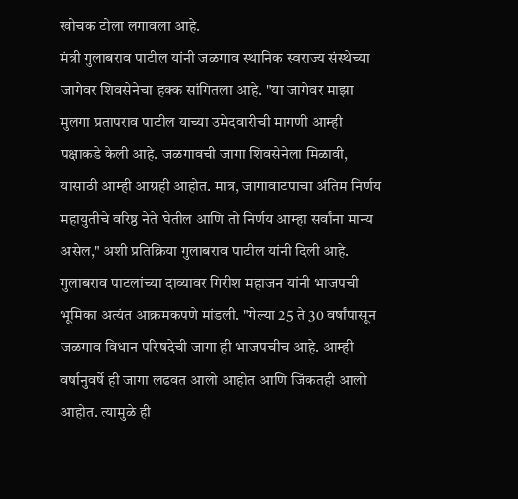खोचक टोला लगावला आहे.
मंत्री गुलाबराव पाटील यांनी जळगाव स्थानिक स्वराज्य संस्थेच्या जागेवर शिवसेनेचा हक्क सांगितला आहे. "या जागेवर माझा मुलगा प्रतापराव पाटील याच्या उमेदवारीची मागणी आम्ही पक्षाकडे केली आहे. जळगावची जागा शिवसेनेला मिळावी, यासाठी आम्ही आग्रही आहोत. मात्र, जागावाटपाचा अंतिम निर्णय महायुतीचे वरिष्ठ नेते घेतील आणि तो निर्णय आम्हा सर्वांना मान्य असेल," अशी प्रतिक्रिया गुलाबराव पाटील यांनी दिली आहे.
गुलाबराव पाटलांच्या दाव्यावर गिरीश महाजन यांनी भाजपची भूमिका अत्यंत आक्रमकपणे मांडली. "गेल्या 25 ते 30 वर्षांपासून जळगाव विधान परिषदेची जागा ही भाजपचीच आहे. आम्ही वर्षानुवर्षे ही जागा लढवत आलो आहोत आणि जिंकतही आलो आहोत. त्यामुळे ही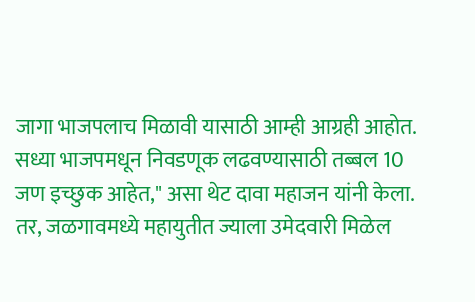जागा भाजपलाच मिळावी यासाठी आम्ही आग्रही आहोत. सध्या भाजपमधून निवडणूक लढवण्यासाठी तब्बल 10 जण इच्छुक आहेत," असा थेट दावा महाजन यांनी केला. तर, जळगावमध्ये महायुतीत ज्याला उमेदवारी मिळेल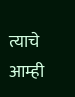त्याचे आम्ही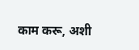काम करू, अशी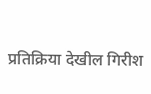प्रतिक्रिया देखील गिरीश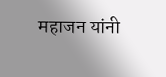महाजन यांनी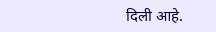दिली आहे.